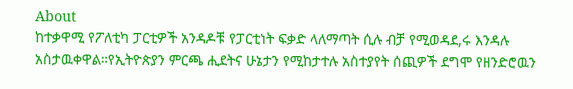About
ከተቃዋሚ የፖለቲካ ፓርቲዎች አንዳዶቹ የፓርቲነት ፍቃድ ላለማጣት ሲሉ ብቻ የሚወዳደ,ሩ እንዳሉ አስታዉቀዋል።የኢትዮጵያን ምርጫ ሒደትና ሁኔታን የሚከታተሉ አስተያየት ሰጪዎች ደግሞ የዘንድሮዉን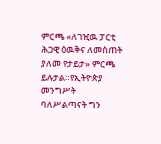ምርጫ «ለገዢዉ ፓርቲ ሕጋዊ ዕዉቅና ለመስጠት ያለመ የታይታ» ምርጫ ይሉታል።የኢትዮጵያ መንግሥት ባለሥልጣናት ግን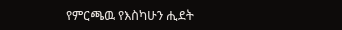የምርጫዉ የእስካሁን ሒደት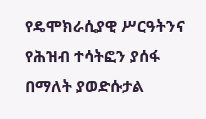የዴሞክራሲያዊ ሥርዓትንና የሕዝብ ተሳትፎን ያሰፋ በማለት ያወድሱታል